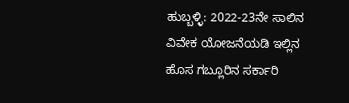ಹುಬ್ಬಳ್ಳಿ: 2022-23ನೇ ಸಾಲಿನ ವಿವೇಕ ಯೋಜನೆಯಡಿ ಇಲ್ಲಿನ ಹೊಸ ಗಬ್ಲೂರಿನ ಸರ್ಕಾರಿ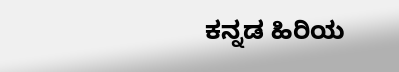ಕನ್ನಡ ಹಿರಿಯ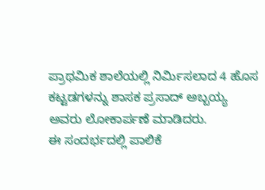ಪ್ರಾಥಮಿಕ ಶಾಲೆಯಲ್ಲಿ ನಿರ್ಮಿಸಲಾದ 4 ಹೊಸ ಕಟ್ಟಡಗಳನ್ನು ಶಾಸಕ ಪ್ರಸಾದ್ ಅಬ್ಬಯ್ಯ ಅವರು ಲೋಕಾರ್ಪಣೆ ಮಾಡಿದರು.
ಈ ಸಂದರ್ಭದಲ್ಲಿ ಪಾಲಿಕೆ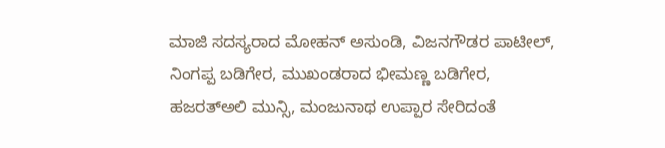ಮಾಜಿ ಸದಸ್ಯರಾದ ಮೋಹನ್ ಅಸುಂಡಿ, ವಿಜನಗೌಡರ ಪಾಟೀಲ್, ನಿಂಗಪ್ಪ ಬಡಿಗೇರ, ಮುಖಂಡರಾದ ಭೀಮಣ್ಣ ಬಡಿಗೇರ, ಹಜರತ್ಅಲಿ ಮುನ್ಸಿ, ಮಂಜುನಾಥ ಉಪ್ಪಾರ ಸೇರಿದಂತೆ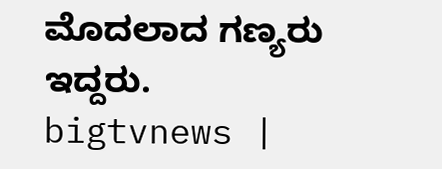ಮೊದಲಾದ ಗಣ್ಯರು ಇದ್ದರು.
bigtvnews |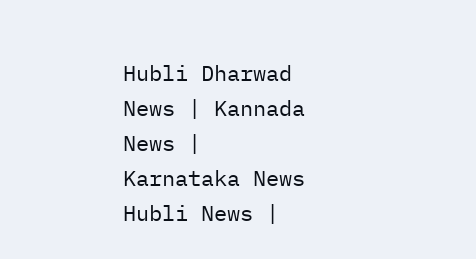Hubli Dharwad News | Kannada News | Karnataka News Hubli News |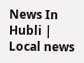News In Hubli | Local news